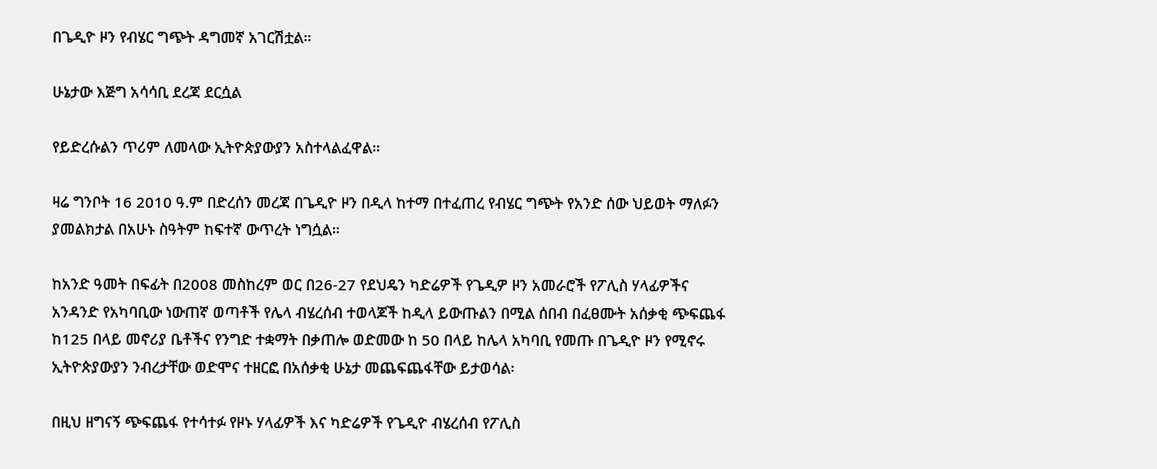በጌዲዮ ዞን የብሄር ግጭት ዳግመኛ አገርሽቷል።

ሁኔታው እጅግ አሳሳቢ ደረጃ ደርሷል

የይድረሱልን ጥሪም ለመላው ኢትዮጵያውያን አስተላልፈዋል።

ዛሬ ግንቦት 16 2010 ዓ.ም በድረሰን መረጃ በጌዲዮ ዞን በዲላ ከተማ በተፈጠረ የብሄር ግጭት የአንድ ሰው ህይወት ማለፉን ያመልክታል በአሁኑ ስዓትም ከፍተኛ ውጥረት ነግሷል።

ከአንድ ዓመት በፍፊት በ2008 መስከረም ወር በ26-27 የደህዴን ካድሬዎች የጌዲዎ ዞን አመራሮች የፖሊስ ሃላፊዎችና አንዳንድ የአካባቢው ነውጠኛ ወጣቶች የሌላ ብሄረሰብ ተወላጆች ከዲላ ይውጡልን በሚል ሰበብ በፈፀሙት አሰቃቂ ጭፍጨፋ ከ125 በላይ መኖሪያ ቤቶችና የንግድ ተቋማት በቃጠሎ ወድመው ከ 50 በላይ ከሌላ አካባቢ የመጡ በጌዲዮ ዞን የሚኖሩ ኢትዮጵያውያን ንብረታቸው ወድሞና ተዘርፎ በአሰቃቂ ሁኔታ መጨፍጨፋቸው ይታወሳል፡

በዚህ ዘግናኝ ጭፍጨፋ የተሳተፉ የዞኑ ሃላፊዎች እና ካድሬዎች የጌዲዮ ብሄረሰብ የፖሊስ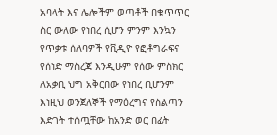አባላት እና ሌሎችም ወጣቶች በቁጥጥር ስር ውለው የነበረ ሲሆን ምንም እንኳን የጥቃቱ ሰለባዎች የቪዲዮ የፎቶግራፍና የሰነድ ማስረጃ እንዲሁም የሰው ምስክር ለአቃቢ ህግ አቅርበው የነበረ ቢሆንም እነዚህ ወንጀለኞች የማዕረግና የስልጣን እድገት ተሰጧቸው ከአንድ ወር በፊት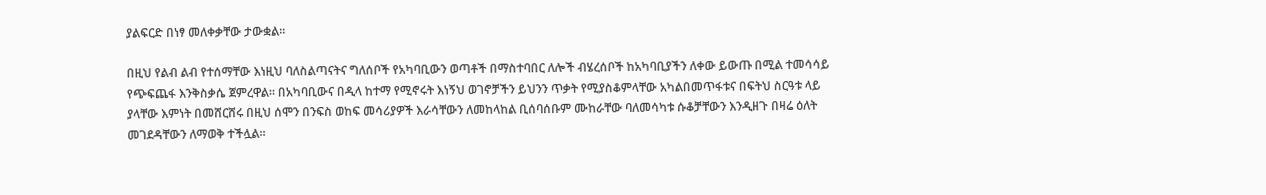ያልፍርድ በነፃ መለቀቃቸው ታውቋል።

በዚህ የልብ ልብ የተሰማቸው እነዚህ ባለስልጣናትና ግለሰቦች የአካባቢውን ወጣቶች በማስተባበር ለሎች ብሄረሰቦች ከአካባቢያችን ለቀው ይውጡ በሚል ተመሳሳይ የጭፍጨፋ እንቅስቃሴ ጀምረዋል። በአካባቢውና በዲላ ከተማ የሚኖሩት እነኝህ ወገኖቻችን ይህንን ጥቃት የሚያስቆምላቸው አካልበመጥፋቱና በፍትህ ስርዓቱ ላይ ያላቸው እምነት በመሸርሸሩ በዚህ ሰሞን በንፍስ ወከፍ መሳሪያዎች እራሳቸውን ለመከላከል ቢሰባሰቡም ሙከራቸው ባለመሳካቱ ሱቆቻቸውን እንዲዘጉ በዛሬ ዕለት መገደዳቸውን ለማወቅ ተችሏል።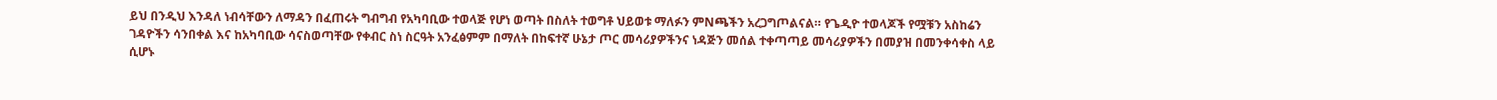ይህ በንዲህ እንዳለ ነብሳቸውን ለማዳን በፈጠሩት ግብግብ የአካባቢው ተወላጅ የሆነ ወጣት በስለት ተወግቶ ህይወቱ ማለፉን ምNጫችን አረጋግጦልናል። የጌዲዮ ተወላጆች የሟቹን አስከሬን ገዳዮችን ሳንበቀል እና ከአካባቢው ሳናስወጣቸው የቀብር ስነ ስርዓት አንፈፅምም በማለት በከፍተኛ ሁኔታ ጦር መሳሪያዎችንና ነዳጅን መሰል ተቀጣጣይ መሳሪያዎችን በመያዝ በመንቀሳቀስ ላይ ሲሆኑ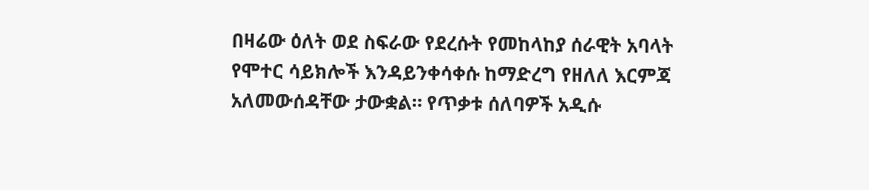በዛሬው ዕለት ወደ ስፍራው የደረሱት የመከላከያ ሰራዊት አባላት የሞተር ሳይክሎች እንዳይንቀሳቀሱ ከማድረግ የዘለለ እርምጃ አለመውሰዳቸው ታውቋል። የጥቃቱ ሰለባዎች አዲሱ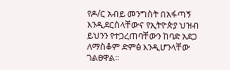የዶ/ር አብይ መንግስት በአፋጣኝ እንዲደርስላቸውና የኢትዮጵያ ህዝብ ይህንን የተጋረጠባቸውን ከባድ አደጋ ለማስቆም ድምፅ እንዲሆንላቸው  ገልፀዋል።